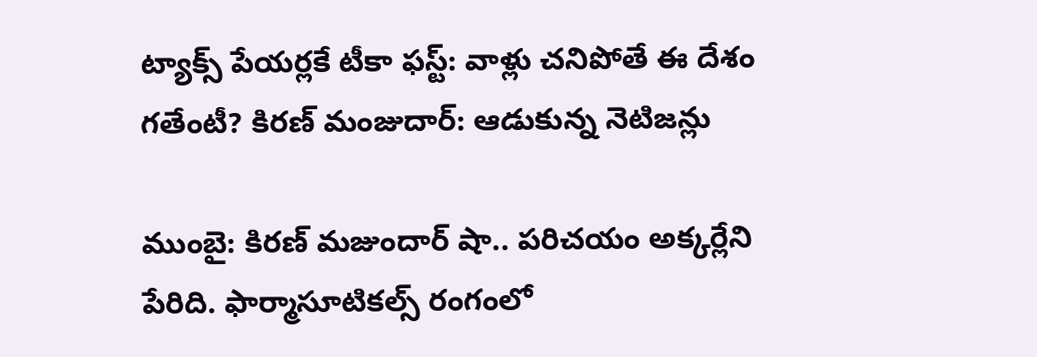ట్యాక్స్ పేయర్లకే టీకా ఫస్ట్: వాళ్లు చనిపోతే ఈ దేశం గతేంటీ? కిరణ్ మంజుదార్: ఆడుకున్న నెటిజన్లు

ముంబై: కిరణ్ మజుందార్ షా.. పరిచయం అక్కర్లేని పేరిది. ఫార్మాసూటికల్స్ రంగంలో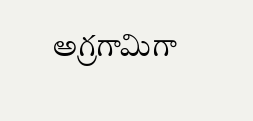అగ్రగామిగా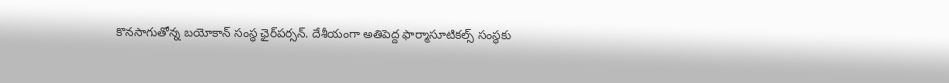కొనసాగుతోన్న బయోకాన్ సంస్థ ఛైర్‌పర్సన్. దేశీయంగా అతిపెద్ద ఫార్మాసూటికల్స్ సంస్థకు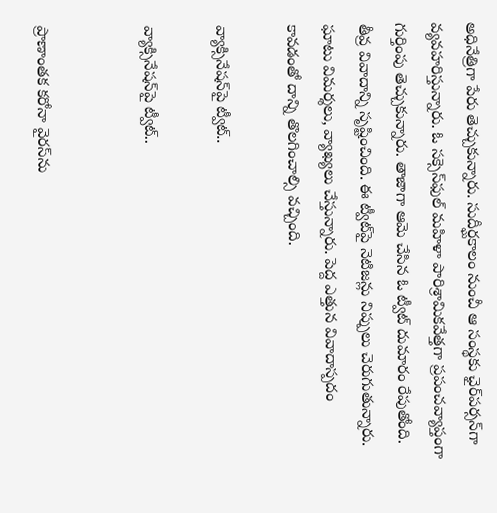అధినేత్రిగా పేరు తెచ్చుకున్నారు. సుదీర్ఘకాలం నుంచీ ఆ సంస్థకు ఛైర్‌పర్సన్‌గా వ్యవహరిస్తున్నారు. ఓ సక్సెస్‌ఫుల్ మహిళా పారిశ్రామికవేత్తగా ప్రపంచవ్యాప్తంగా గుర్తింపు తెచ్చుకున్నారు. తాజాగా ఆమె చేసిన ఓ ట్వీట్ దుమారం రేపుతోంది. తీవ్ర వివాదాన్ని సృష్టించింది. ఈ ట్వీట్‌పై నెటిజన్లు నిప్పులు చెరుగుతున్నారు. ఘాటు విమర్శలు, వ్యాఖ్యలు చేస్తున్నారు. పెద్ద ఎత్తున వివాదాస్పదం కావడంతో దాన్ని తొలగించాల్సి వచ్చింది.

వ్యాక్సినేషన్‌పై ట్వీట్..

వ్యాక్సినేషన్‌పై ట్వీట్..


ప్రాణాంతక కరోనా వైరస్‌ను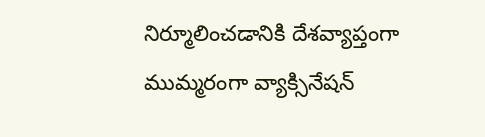నిర్మూలించడానికి దేశవ్యాప్తంగా ముమ్మరంగా వ్యాక్సినేషన్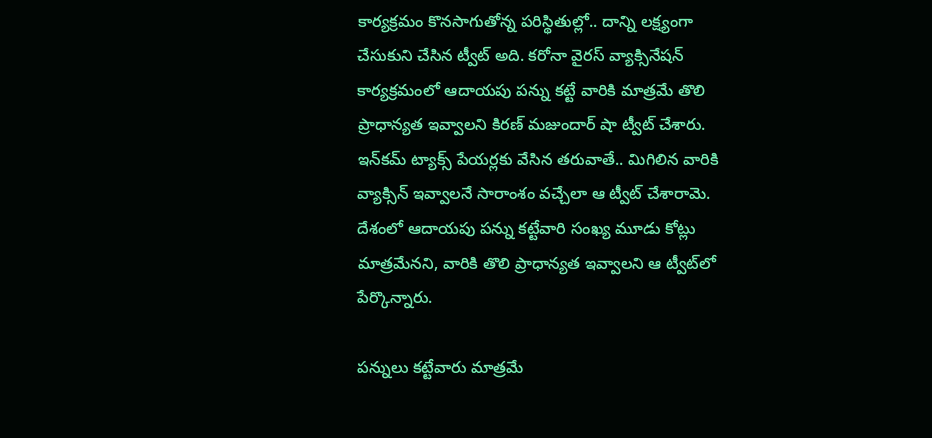కార్యక్రమం కొనసాగుతోన్న పరిస్థితుల్లో.. దాన్ని లక్ష్యంగా చేసుకుని చేసిన ట్వీట్ అది. కరోనా వైరస్ వ్యాక్సినేషన్ కార్యక్రమంలో ఆదాయపు పన్ను కట్టే వారికి మాత్రమే తొలి ప్రాధాన్యత ఇవ్వాలని కిరణ్ మజుందార్ షా ట్వీట్ చేశారు. ఇన్‌కమ్ ట్యాక్స్ పేయర్లకు వేసిన తరువాతే.. మిగిలిన వారికి వ్యాక్సిన్ ఇవ్వాలనే సారాంశం వచ్చేలా ఆ ట్వీట్ చేశారామె. దేశంలో ఆదాయపు పన్ను కట్టేవారి సంఖ్య మూడు కోట్లు మాత్రమేనని, వారికి తొలి ప్రాధాన్యత ఇవ్వాలని ఆ ట్వీట్‌లో పేర్కొన్నారు.

పన్నులు కట్టేవారు మాత్రమే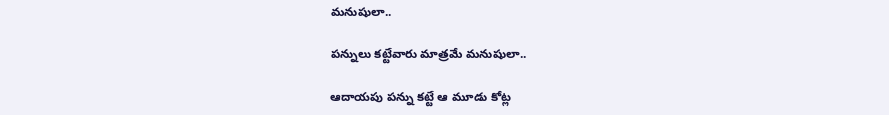మనుషులా..

పన్నులు కట్టేవారు మాత్రమే మనుషులా..

ఆదాయపు పన్ను కట్టే ఆ మూడు కోట్ల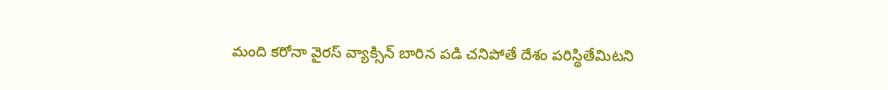మంది కరోనా వైరస్ వ్యాక్సిన్ బారిన పడి చనిపోతే దేశం పరిస్థితేమిటని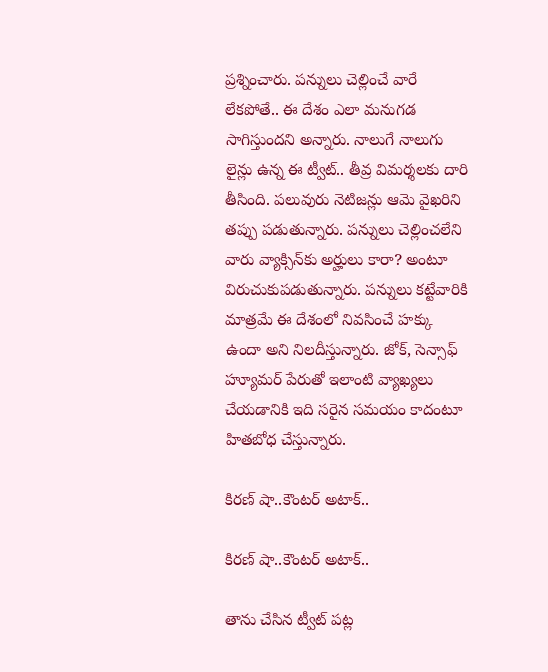ప్రశ్నించారు. పన్నులు చెల్లించే వారే లేకపోతే.. ఈ దేశం ఎలా మనుగడ సాగిస్తుందని అన్నారు. నాలుగే నాలుగు లైన్లు ఉన్న ఈ ట్వీట్.. తీవ్ర విమర్శలకు దారి తీసింది. పలువురు నెటిజన్లు ఆమె వైఖరిని తప్పు పడుతున్నారు. పన్నులు చెల్లించలేని వారు వ్యాక్సిన్‌కు అర్హులు కారా? అంటూ విరుచుకుపడుతున్నారు. పన్నులు కట్టేవారికి మాత్రమే ఈ దేశంలో నివసించే హక్కు ఉందా అని నిలదీస్తున్నారు. జోక్, సెన్సాఫ్ హ్యూమర్ పేరుతో ఇలాంటి వ్యాఖ్యలు చేయడానికి ఇది సరైన సమయం కాదంటూ హితబోధ చేస్తున్నారు.

కిరణ్ షా..కౌంటర్ అటాక్..

కిరణ్ షా..కౌంటర్ అటాక్..

తాను చేసిన ట్వీట్ పట్ల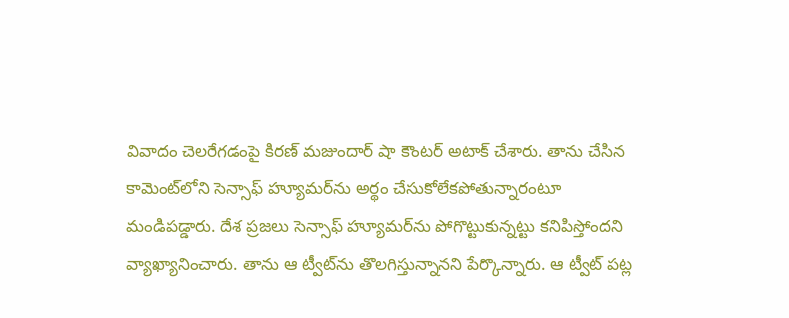వివాదం చెలరేగడంపై కిరణ్ మజుందార్ షా కౌంటర్ అటాక్ చేశారు. తాను చేసిన కామెంట్‌లోని సెన్సాఫ్ హ్యూమర్‌ను అర్థం చేసుకోలేకపోతున్నారంటూ మండిపడ్డారు. దేశ ప్రజలు సెన్సాఫ్ హ్యూమర్‌ను పోగొట్టుకున్నట్టు కనిపిస్తోందని వ్యాఖ్యానించారు. తాను ఆ ట్వీట్‌ను తొలగిస్తున్నానని పేర్కొన్నారు. ఆ ట్వీట్‌ పట్ల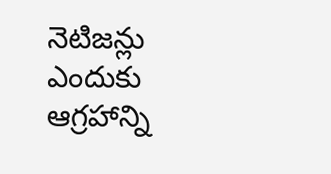నెటిజన్లు ఎందుకు ఆగ్రహాన్ని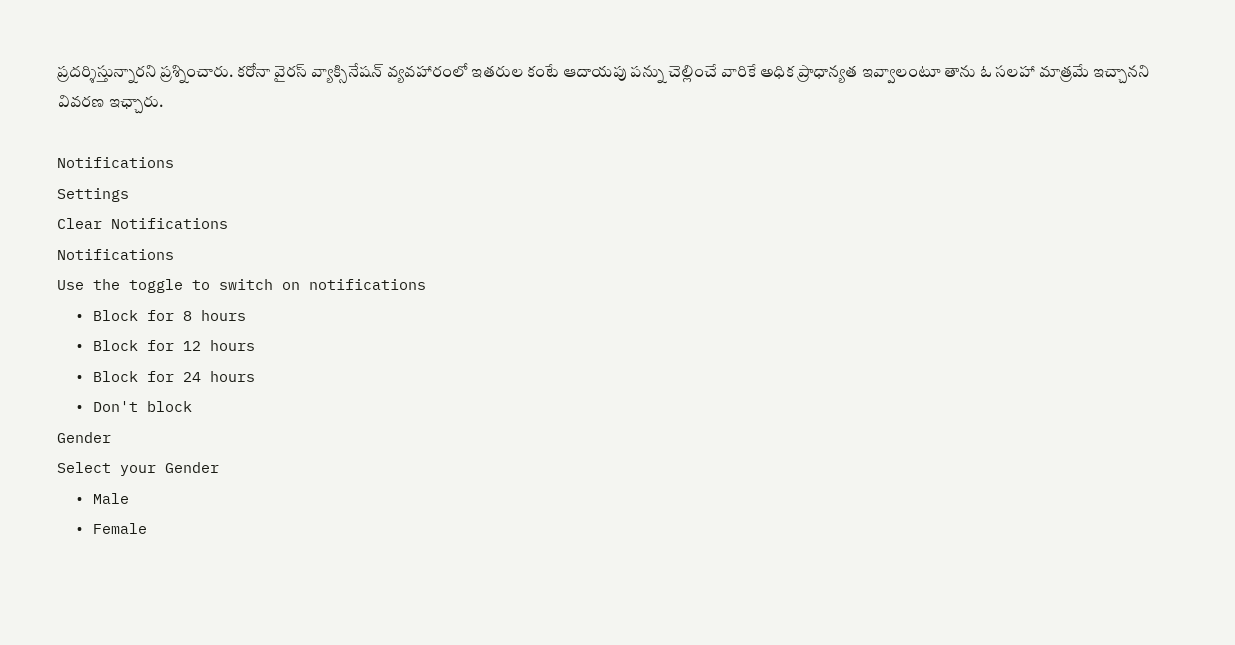ప్రదర్శిస్తున్నారని ప్రశ్నించారు. కరోనా వైరస్ వ్యాక్సినేషన్ వ్యవహారంలో ఇతరుల కంటే ఆదాయపు పన్ను చెల్లించే వారికే అధిక ప్రాధాన్యత ఇవ్వాలంటూ తాను ఓ సలహా మాత్రమే ఇచ్చానని వివరణ ఇఛ్చారు.

Notifications
Settings
Clear Notifications
Notifications
Use the toggle to switch on notifications
  • Block for 8 hours
  • Block for 12 hours
  • Block for 24 hours
  • Don't block
Gender
Select your Gender
  • Male
  • Female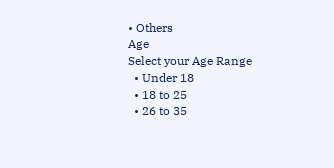• Others
Age
Select your Age Range
  • Under 18
  • 18 to 25
  • 26 to 35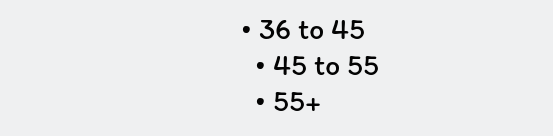• 36 to 45
  • 45 to 55
  • 55+